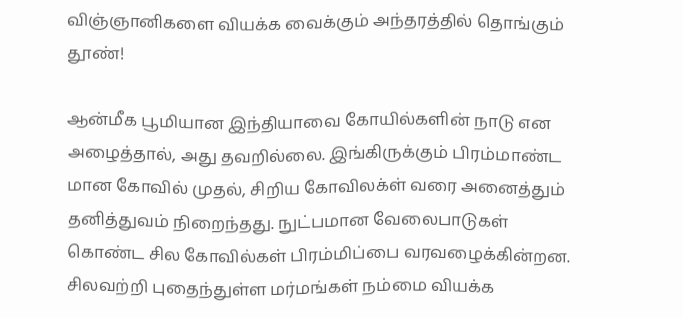விஞ்ஞானிகளை வியக்க வைக்கும் அந்தரத்தில் தொங்கும் தூண்!

ஆன்மீக பூமியான இந்தியாவை கோயில்களின் நாடு என அழைத்தால், அது தவறில்லை. இங்கிருக்கும் பிரம்மாண்ட மான கோவில் முதல், சிறிய கோவிலக்ள் வரை அனைத்தும் தனித்துவம் நிறைந்தது. நுட்பமான வேலைபாடுகள் கொண்ட சில கோவில்கள் பிரம்மிப்பை வரவழைக்கின்றன. சிலவற்றி புதைந்துள்ள மர்மங்கள் நம்மை வியக்க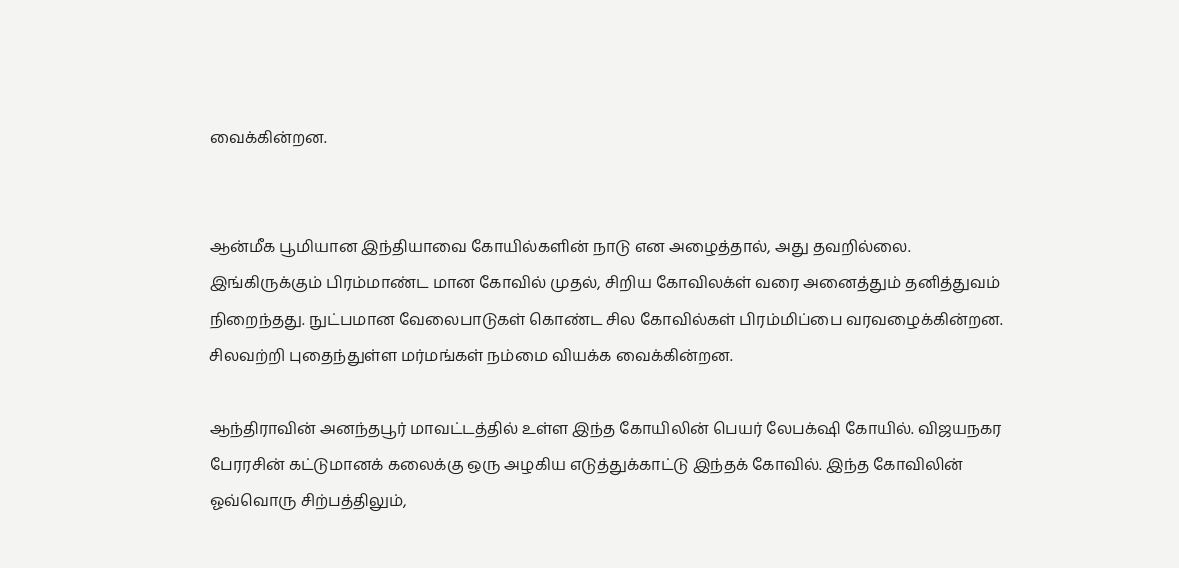வைக்கின்றன.


ஆன்மீக பூமியான இந்தியாவை கோயில்களின் நாடு என அழைத்தால், அது தவறில்லை. இங்கிருக்கும் பிரம்மாண்ட மான கோவில் முதல், சிறிய கோவிலக்ள் வரை அனைத்தும் தனித்துவம் நிறைந்தது. நுட்பமான வேலைபாடுகள் கொண்ட சில கோவில்கள் பிரம்மிப்பை வரவழைக்கின்றன. சிலவற்றி புதைந்துள்ள மர்மங்கள் நம்மை வியக்க வைக்கின்றன.

ஆந்திராவின் அனந்தபூர் மாவட்டத்தில் உள்ள இந்த கோயிலின் பெயர் லேபக்‌ஷி கோயில். விஜயநகர பேரரசின் கட்டுமானக் கலைக்கு ஒரு அழகிய எடுத்துக்காட்டு இந்தக் கோவில். இந்த கோவிலின் ஓவ்வொரு சிற்பத்திலும்,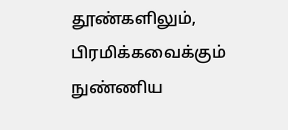தூண்களிலும், பிரமிக்கவைக்கும் நுண்ணிய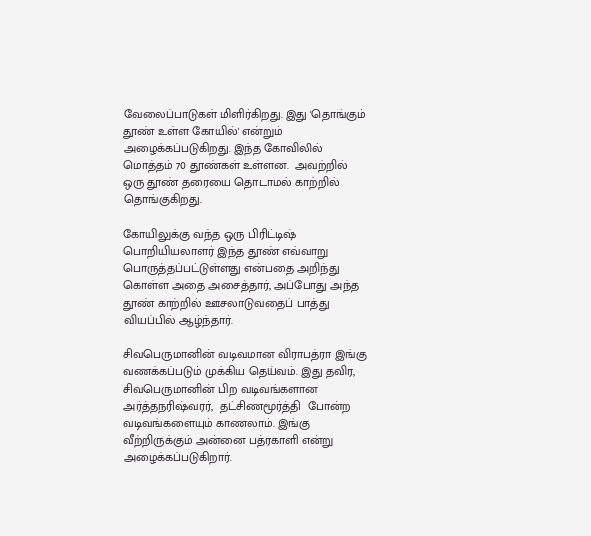வேலைப்பாடுகள் மிளிர்கிறது. இது 'தொங்கும் தூண் உள்ள கோயில்' என்றும் அழைக்கப்படுகிறது. இந்த கோவிலில் மொத்தம் 70 தூண்கள் உள்ளன.  அவற்றில் ஒரு தூண் தரையை தொடாமல் காற்றில் தொங்குகிறது.

கோயிலுக்கு வந்த ஒரு பிரிட்டிஷ் பொறியியலாளர் இந்த தூண் எவ்வாறு பொருத்தப்பட்டுள்ளது என்பதை அறிந்து கொள்ள அதை அசைத்தார், அப்போது அந்த தூண் காற்றில் ஊசலாடுவதைப் பாத்து வியப்பில் ஆழ்ந்தார்.

சிவபெருமானின் வடிவமான விராபத்ரா இங்கு வணக்கப்படும் முக்கிய தெய்வம். இது தவிர, சிவபெருமானின் பிற வடிவங்களான அர்த்தநரிஷ்வரர்,  தட்சிணமூர்த்தி  போன்ற வடிவங்களையும் காணலாம். இங்கு வீற்றிருக்கும் அன்னை பத்ரகாளி என்று அழைக்கப்படுகிறார்.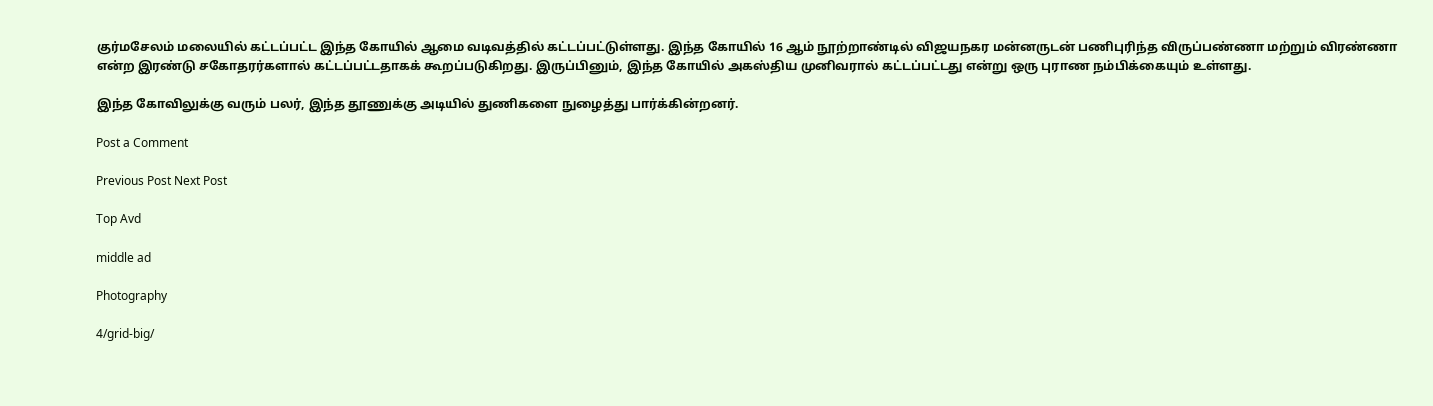குர்மசேலம் மலையில் கட்டப்பட்ட இந்த கோயில் ஆமை வடிவத்தில் கட்டப்பட்டுள்ளது. இந்த கோயில் 16 ஆம் நூற்றாண்டில் விஜயநகர மன்னருடன் பணிபுரிந்த விருப்பண்ணா மற்றும் விரண்ணா என்ற இரண்டு சகோதரர்களால் கட்டப்பட்டதாகக் கூறப்படுகிறது. இருப்பினும், இந்த கோயில் அகஸ்திய முனிவரால் கட்டப்பட்டது என்று ஒரு புராண நம்பிக்கையும் உள்ளது.

இந்த கோவிலுக்கு வரும் பலர், இந்த தூணுக்கு அடியில் துணிகளை நுழைத்து பார்க்கின்றனர்.

Post a Comment

Previous Post Next Post

Top Avd

middle ad

Photography

4/grid-big/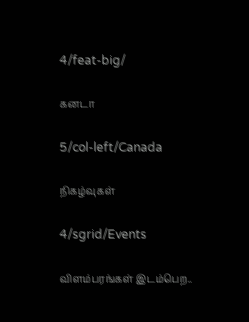4/feat-big/

கனடா

5/col-left/Canada

நிகழ்வுகள்

4/sgrid/Events

விளம்பரங்கள் இடம்பெற..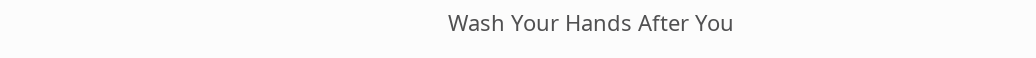Wash Your Hands After You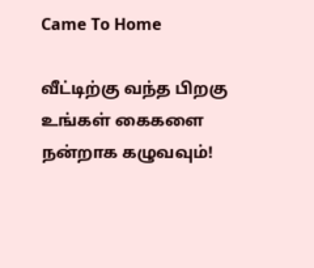Came To Home

வீட்டிற்கு வந்த பிறகு உங்கள் கைகளை நன்றாக கழுவவும்!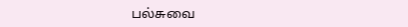பல்சுவை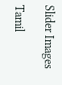Slider Images

Tamil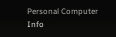Personal Computer Info